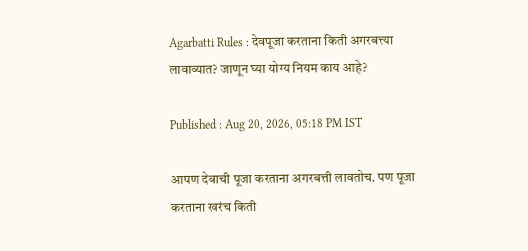Agarbatti Rules : देवपूजा करताना किती अगरबत्त्या लावाव्यात? जाणून घ्या योग्य नियम काय आहे?

Published : Aug 20, 2026, 05:18 PM IST

आपण देवाची पूजा करताना अगरबत्ती लावतोच. पण पूजा करताना खरंच किती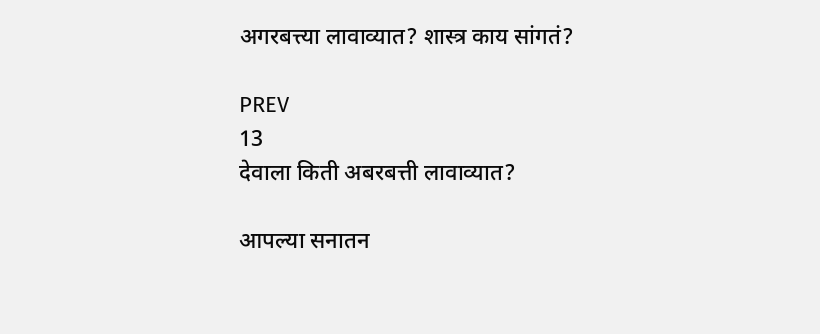अगरबत्त्या लावाव्यात? शास्त्र काय सांगतं?

PREV
13
देवाला किती अबरबत्ती लावाव्यात?

आपल्या सनातन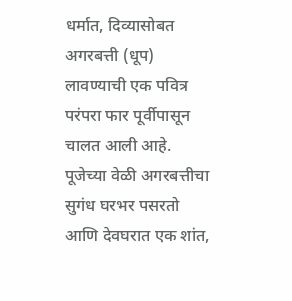धर्मात, दिव्यासोबत अगरबत्ती (धूप) लावण्याची एक पवित्र परंपरा फार पूर्वीपासून चालत आली आहे. पूजेच्या वेळी अगरबत्तीचा सुगंध घरभर पसरतो आणि देवघरात एक शांत,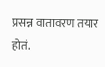प्रसन्न वातावरण तयार होतं.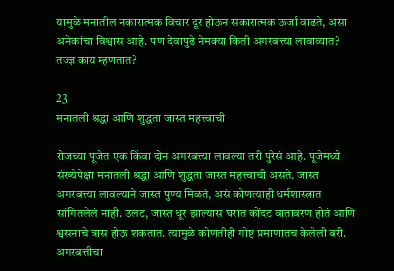यामुळे मनातील नकारात्मक विचार दूर होऊन सकारात्मक ऊर्जा वाढते, असा अनेकांचा विश्वास आहे. पण देवापुढे नेमक्या किती अगरबत्त्या लावाव्यात? तज्ज्ञ काय म्हणतात?

23
मनातली श्रद्धा आणि शुद्धता जास्त महत्त्वाची

रोजच्या पूजेत एक किंवा दोन अगरबत्त्या लावल्या तरी पुरेसं आहे. पूजेमध्ये संख्येपेक्षा मनातली श्रद्धा आणि शुद्धता जास्त महत्त्वाची असते. जास्त अगरबत्त्या लावल्याने जास्त पुण्य मिळतं, असं कोणत्याही धर्मशास्त्रात सांगितलेलं नाही. उलट, जास्त धूर झाल्यास घरात कोंदट वातावरण होतं आणि श्वसनाचे त्रास होऊ शकतात. त्यामुळे कोणतीही गोष्ट प्रमाणातच केलेली बरी. अगरबत्तीचा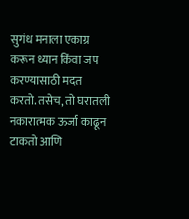सुगंध मनाला एकाग्र करून ध्यान किंवा जप करण्यासाठी मदत करतो. तसेच, तो घरातली नकारात्मक ऊर्जा काढून टाकतो आणि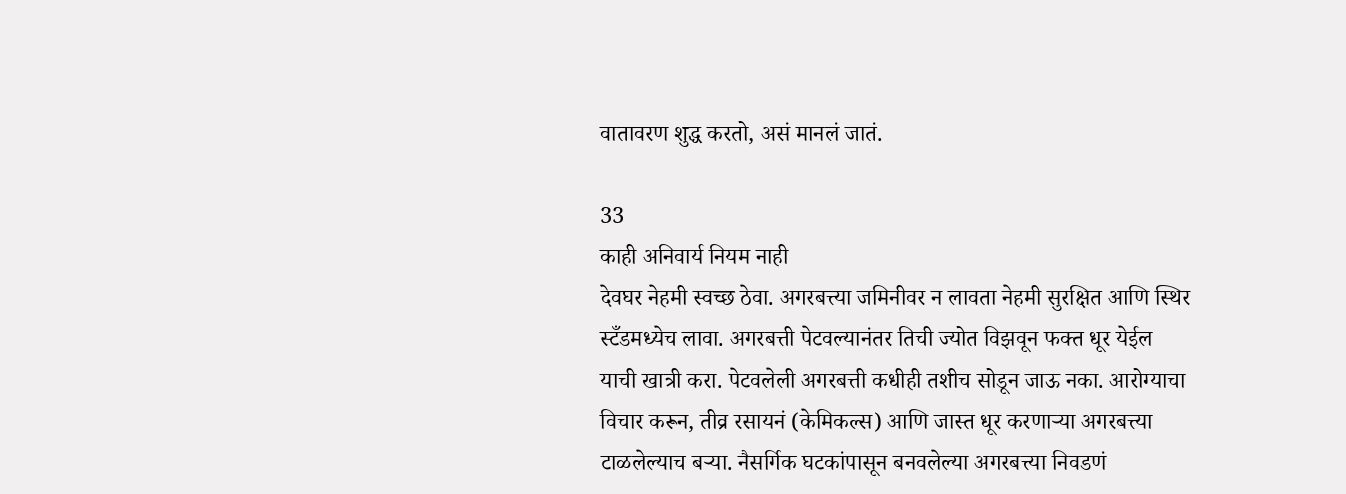वातावरण शुद्ध करतो, असं मानलं जातं.

33
काही अनिवार्य नियम नाही
देवघर नेहमी स्वच्छ ठेवा. अगरबत्त्या जमिनीवर न लावता नेहमी सुरक्षित आणि स्थिर स्टँडमध्येच लावा. अगरबत्ती पेटवल्यानंतर तिची ज्योत विझवून फक्त धूर येईल याची खात्री करा. पेटवलेली अगरबत्ती कधीही तशीच सोडून जाऊ नका. आरोग्याचा विचार करून, तीव्र रसायनं (केमिकल्स) आणि जास्त धूर करणाऱ्या अगरबत्त्या टाळलेल्याच बऱ्या. नैसर्गिक घटकांपासून बनवलेल्या अगरबत्त्या निवडणं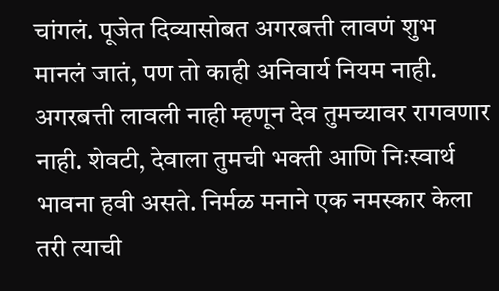चांगलं. पूजेत दिव्यासोबत अगरबत्ती लावणं शुभ मानलं जातं, पण तो काही अनिवार्य नियम नाही. अगरबत्ती लावली नाही म्हणून देव तुमच्यावर रागवणार नाही. शेवटी, देवाला तुमची भक्ती आणि निःस्वार्थ भावना हवी असते. निर्मळ मनाने एक नमस्कार केला तरी त्याची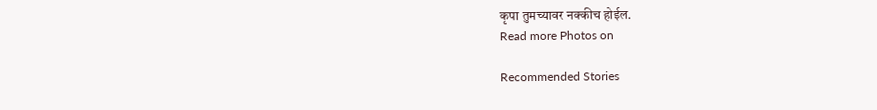कृपा तुमच्यावर नक्कीच होईल.
Read more Photos on

Recommended Stories